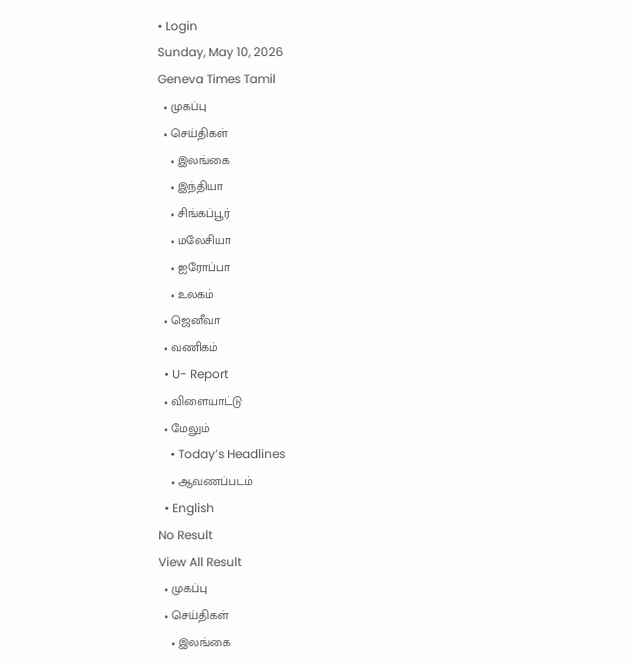• Login
Sunday, May 10, 2026
Geneva Times Tamil
  • முகப்பு
  • செய்திகள்
    • இலங்கை
    • இந்தியா
    • சிங்கப்பூர்
    • மலேசியா
    • ஐரோப்பா
    • உலகம்
  • ஜெனீவா
  • வணிகம்
  • U- Report
  • விளையாட்டு
  • மேலும்
    • Today’s Headlines
    • ஆவணப்படம்
  • English
No Result
View All Result
  • முகப்பு
  • செய்திகள்
    • இலங்கை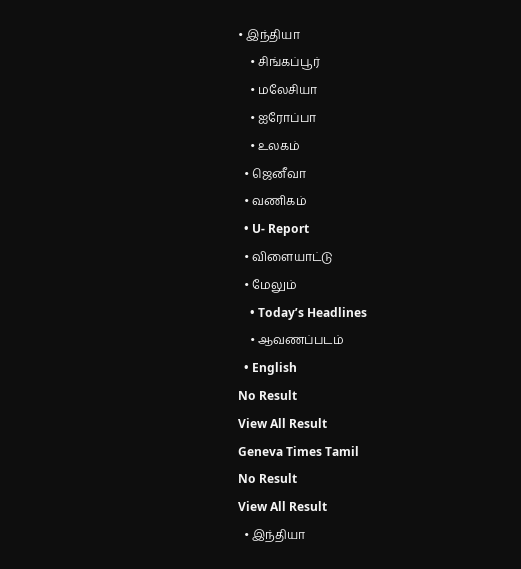• இந்தியா
    • சிங்கப்பூர்
    • மலேசியா
    • ஐரோப்பா
    • உலகம்
  • ஜெனீவா
  • வணிகம்
  • U- Report
  • விளையாட்டு
  • மேலும்
    • Today’s Headlines
    • ஆவணப்படம்
  • English
No Result
View All Result
Geneva Times Tamil
No Result
View All Result
  • இந்தியா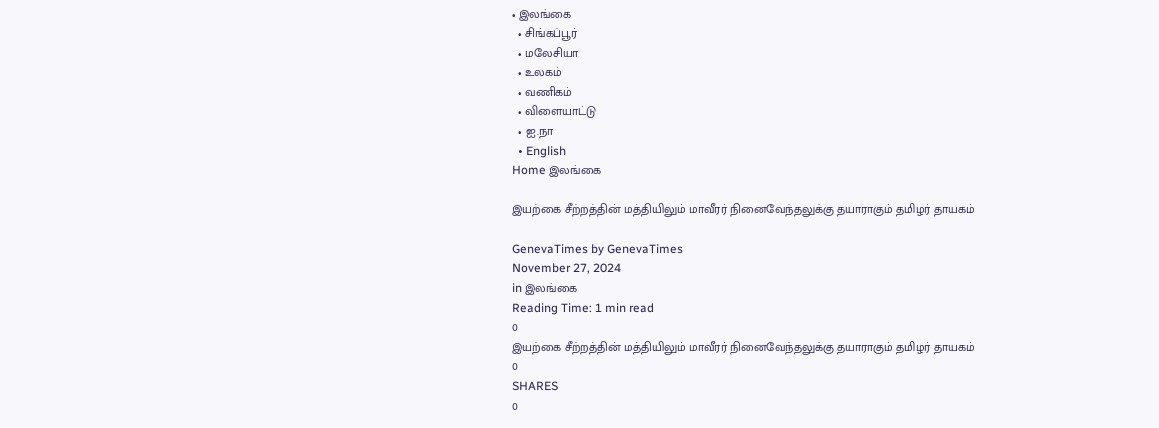• இலங்கை
  • சிங்கப்பூர்
  • மலேசியா
  • உலகம்
  • வணிகம்
  • விளையாட்டு
  • ஐ.நா
  • English
Home இலங்கை

இயற்கை சீற்றத்தின் மத்தியிலும் மாவீரர் நினைவேந்தலுக்கு தயாராகும் தமிழர் தாயகம்

GenevaTimes by GenevaTimes
November 27, 2024
in இலங்கை
Reading Time: 1 min read
0
இயற்கை சீற்றத்தின் மத்தியிலும் மாவீரர் நினைவேந்தலுக்கு தயாராகும் தமிழர் தாயகம்
0
SHARES
0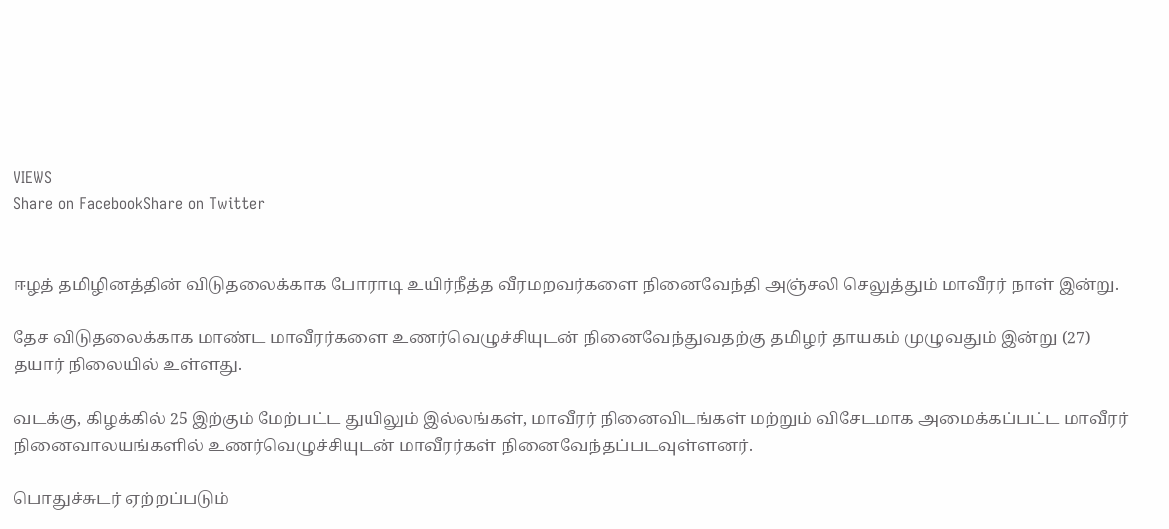VIEWS
Share on FacebookShare on Twitter


ஈழத் தமிழினத்தின் விடுதலைக்காக போராடி உயிர்நீத்த வீரமறவர்களை நினைவேந்தி அஞ்சலி செலுத்தும் மாவீரர் நாள் இன்று.

தேச விடுதலைக்காக மாண்ட மாவீரர்களை உணர்வெழுச்சியுடன் நினைவேந்துவதற்கு தமிழர் தாயகம் முழுவதும் இன்று (27) தயார் நிலையில் உள்ளது.

வடக்கு, கிழக்கில் 25 இற்கும் மேற்பட்ட துயிலும் இல்லங்கள், மாவீரர் நினைவிடங்கள் மற்றும் விசேடமாக அமைக்கப்பட்ட மாவீரர் நினைவாலயங்களில் உணர்வெழுச்சியுடன் மாவீரர்கள் நினைவேந்தப்படவுள்ளனர்.

பொதுச்சுடர் ஏற்றப்படும்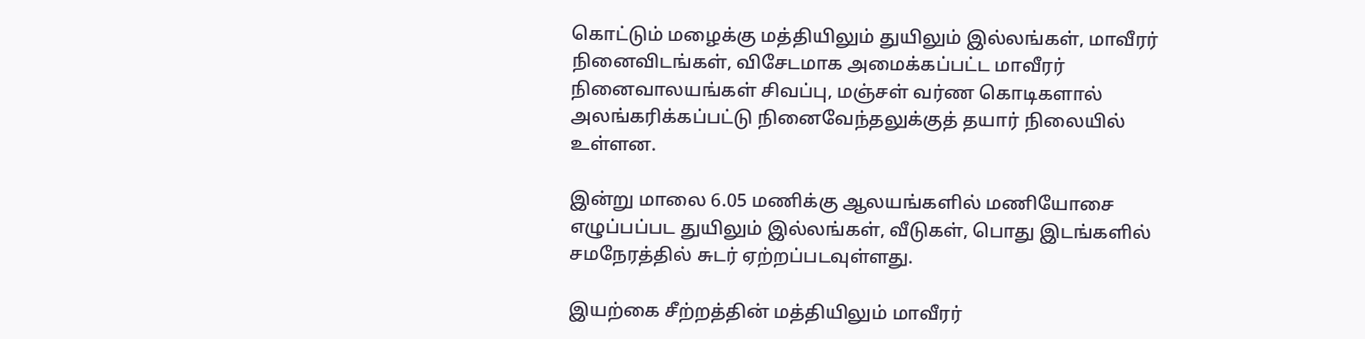கொட்டும் மழைக்கு மத்தியிலும் துயிலும் இல்லங்கள், மாவீரர் நினைவிடங்கள், விசேடமாக அமைக்கப்பட்ட மாவீரர் நினைவாலயங்கள் சிவப்பு, மஞ்சள் வர்ண கொடிகளால் அலங்கரிக்கப்பட்டு நினைவேந்தலுக்குத் தயார் நிலையில் உள்ளன.

இன்று மாலை 6.05 மணிக்கு ஆலயங்களில் மணியோசை எழுப்பப்பட துயிலும் இல்லங்கள், வீடுகள், பொது இடங்களில் சமநேரத்தில் சுடர் ஏற்றப்படவுள்ளது.

இயற்கை சீற்றத்தின் மத்தியிலும் மாவீரர்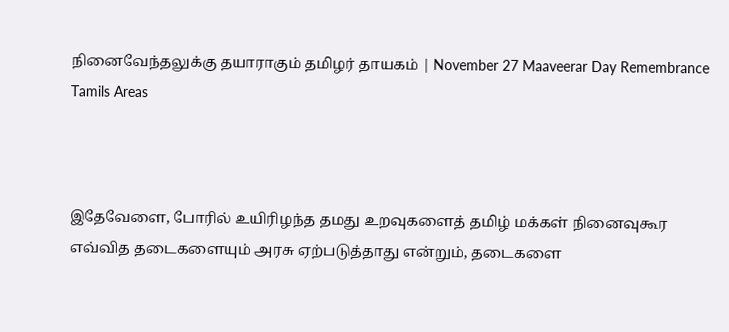நினைவேந்தலுக்கு தயாராகும் தமிழர் தாயகம் | November 27 Maaveerar Day Remembrance Tamils Areas



இதேவேளை, போரில் உயிரிழந்த தமது உறவுகளைத் தமிழ் மக்கள் நினைவுகூர எவ்வித தடைகளையும் அரசு ஏற்படுத்தாது என்றும், தடைகளை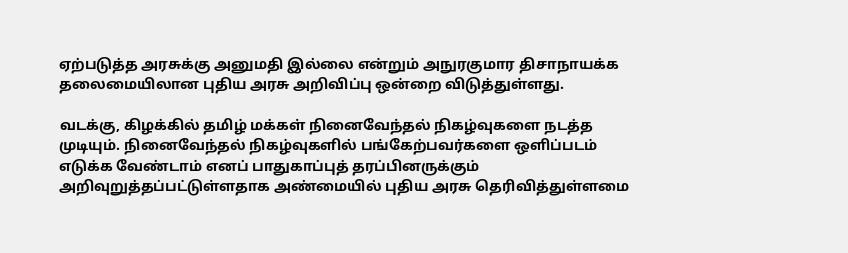ஏற்படுத்த அரசுக்கு அனுமதி இல்லை என்றும் அநுரகுமார திசாநாயக்க தலைமையிலான புதிய அரசு அறிவிப்பு ஒன்றை விடுத்துள்ளது.

வடக்கு, கிழக்கில் தமிழ் மக்கள் நினைவேந்தல் நிகழ்வுகளை நடத்த முடியும். நினைவேந்தல் நிகழ்வுகளில் பங்கேற்பவர்களை ஒளிப்படம் எடுக்க வேண்டாம் எனப் பாதுகாப்புத் தரப்பினருக்கும் அறிவுறுத்தப்பட்டுள்ளதாக அண்மையில் புதிய அரசு தெரிவித்துள்ளமை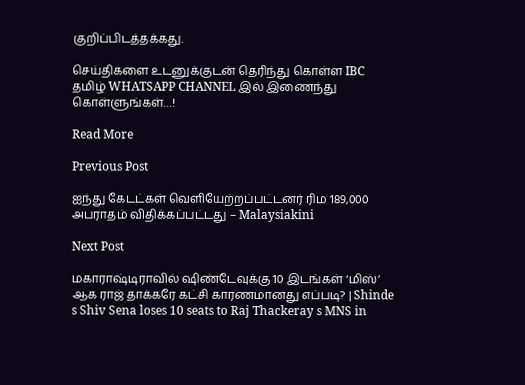குறிப்பிடத்தக்கது.

செய்திகளை உடனுக்குடன் தெரிந்து கொள்ள IBC தமிழ் WHATSAPP CHANNEL இல் இணைந்து கொள்ளுங்கள்…!

Read More

Previous Post

ஐந்து கேடட்கள் வெளியேற்றப்பட்டனர் ரிம 189,000 அபராதம் விதிக்கப்பட்டது – Malaysiakini

Next Post

மகாராஷ்டிராவில் ஷிண்டேவுக்கு 10 இடங்கள் ‘மிஸ்’ ஆக ராஜ் தாக்கரே கட்சி காரணமானது எப்படி? | Shinde s Shiv Sena loses 10 seats to Raj Thackeray s MNS in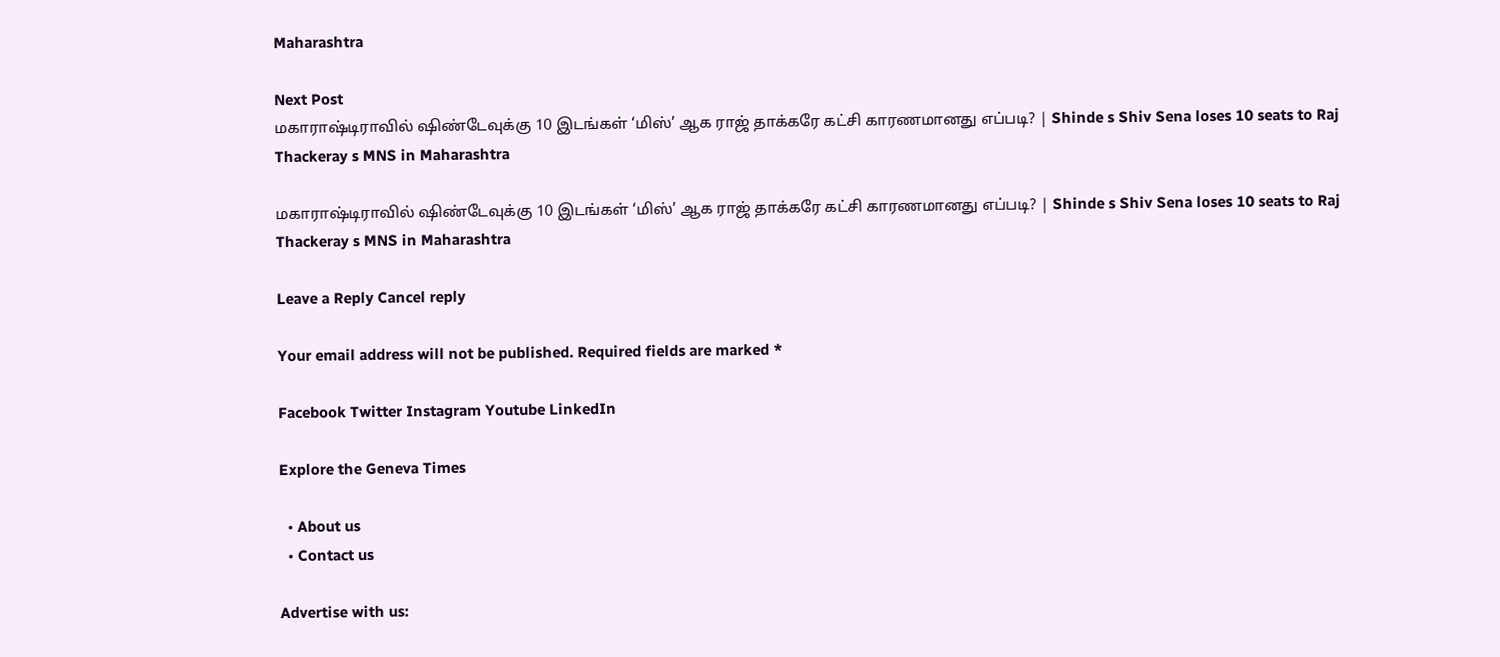Maharashtra

Next Post
மகாராஷ்டிராவில் ஷிண்டேவுக்கு 10 இடங்கள் ‘மிஸ்’ ஆக ராஜ் தாக்கரே கட்சி காரணமானது எப்படி? | Shinde s Shiv Sena loses 10 seats to Raj Thackeray s MNS in Maharashtra

மகாராஷ்டிராவில் ஷிண்டேவுக்கு 10 இடங்கள் ‘மிஸ்’ ஆக ராஜ் தாக்கரே கட்சி காரணமானது எப்படி? | Shinde s Shiv Sena loses 10 seats to Raj Thackeray s MNS in Maharashtra

Leave a Reply Cancel reply

Your email address will not be published. Required fields are marked *

Facebook Twitter Instagram Youtube LinkedIn

Explore the Geneva Times

  • About us
  • Contact us

Advertise with us: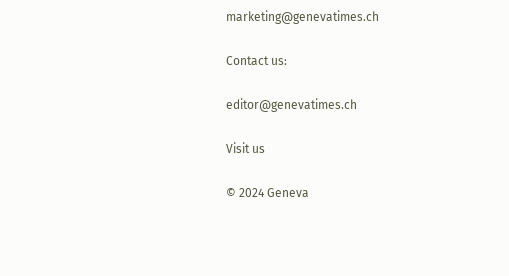marketing@genevatimes.ch

Contact us:

editor@genevatimes.ch

Visit us

© 2024 Geneva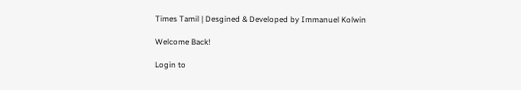Times Tamil | Desgined & Developed by Immanuel Kolwin

Welcome Back!

Login to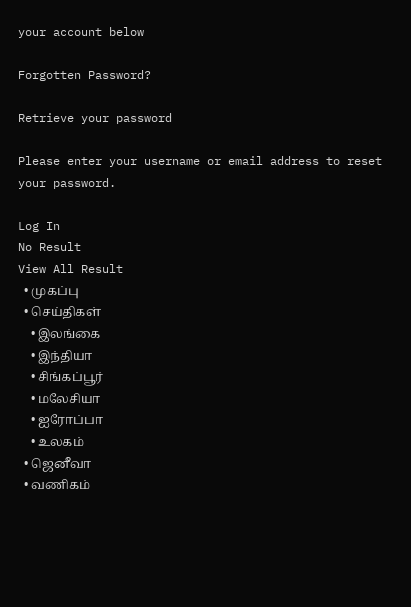your account below

Forgotten Password?

Retrieve your password

Please enter your username or email address to reset your password.

Log In
No Result
View All Result
  • முகப்பு
  • செய்திகள்
    • இலங்கை
    • இந்தியா
    • சிங்கப்பூர்
    • மலேசியா
    • ஐரோப்பா
    • உலகம்
  • ஜெனீவா
  • வணிகம்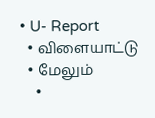• U- Report
  • விளையாட்டு
  • மேலும்
    •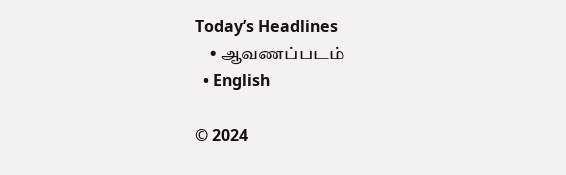Today’s Headlines
    • ஆவணப்படம்
  • English

© 2024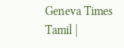Geneva Times Tamil |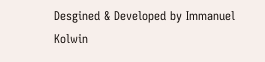Desgined & Developed by Immanuel Kolwin